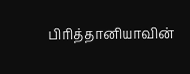பிரித்தானியாவின்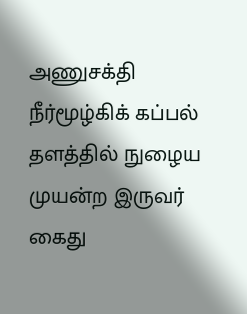அணுசக்தி நீர்மூழ்கிக் கப்பல் தளத்தில் நுழைய முயன்ற இருவர் கைது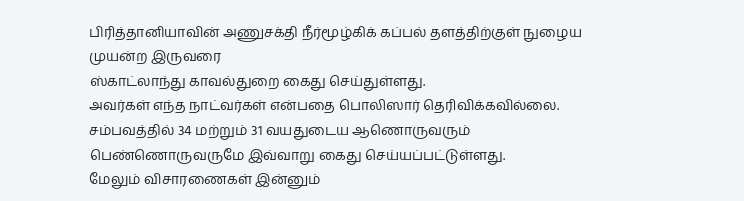பிரித்தானியாவின் அணுசக்தி நீர்மூழ்கிக் கப்பல் தளத்திற்குள் நுழைய முயன்ற இருவரை
ஸ்காட்லாந்து காவல்துறை கைது செய்துள்ளது.
அவர்கள் எந்த நாட்வர்கள் என்பதை பொலிஸார் தெரிவிக்கவில்லை.
சம்பவத்தில் 34 மற்றும் 31 வயதுடைய ஆணொருவரும் பெண்ணொருவருமே இவ்வாறு கைது செய்யப்பட்டுள்ளது.
மேலும் விசாரணைகள் இன்னும்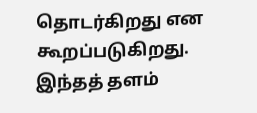தொடர்கிறது என கூறப்படுகிறது.
இந்தத் தளம்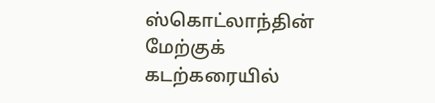ஸ்கொட்லாந்தின் மேற்குக் கடற்கரையில்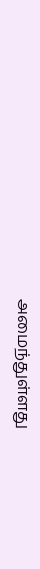அமைந்துள்ளது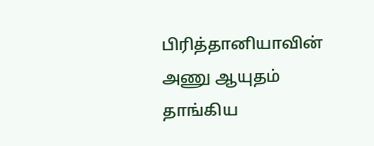பிரித்தானியாவின் அணு ஆயுதம் தாங்கிய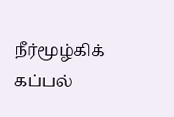நீர்மூழ்கிக் கப்பல்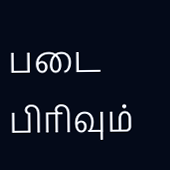படை பிரிவும்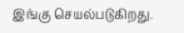இங்கு செயல்படுகிறது.